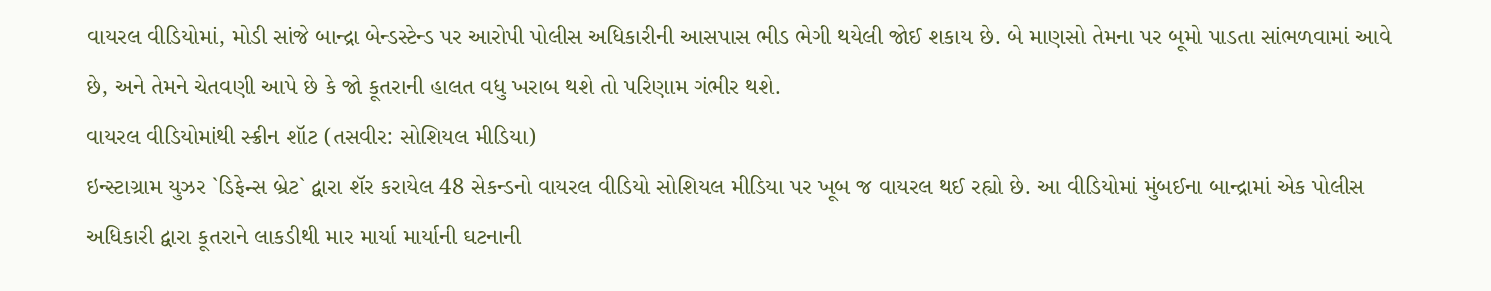વાયરલ વીડિયોમાં, મોડી સાંજે બાન્દ્રા બેન્ડસ્ટેન્ડ પર આરોપી પોલીસ અધિકારીની આસપાસ ભીડ ભેગી થયેલી જોઈ શકાય છે. બે માણસો તેમના પર બૂમો પાડતા સાંભળવામાં આવે છે, અને તેમને ચેતવણી આપે છે કે જો કૂતરાની હાલત વધુ ખરાબ થશે તો પરિણામ ગંભીર થશે.
વાયરલ વીડિયોમાંથી સ્ક્રીન શૉટ (તસવીર: સોશિયલ મીડિયા)
ઇન્સ્ટાગ્રામ યુઝર `ડિફેન્સ બ્રેટ` દ્વારા શૅર કરાયેલ 48 સેકન્ડનો વાયરલ વીડિયો સોશિયલ મીડિયા પર ખૂબ જ વાયરલ થઈ રહ્યો છે. આ વીડિયોમાં મુંબઈના બાન્દ્રામાં એક પોલીસ અધિકારી દ્વારા કૂતરાને લાકડીથી માર માર્યા માર્યાની ઘટનાની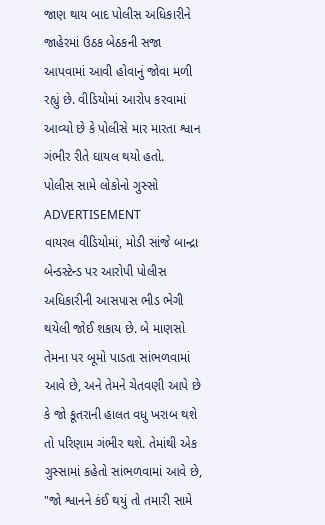જાણ થાય બાદ પોલીસ અધિકારીને જાહેરમાં ઉઠક બેઠકની સજા આપવામાં આવી હોવાનું જોવા મળી રહ્યું છે. વીડિયોમાં આરોપ કરવામાં આવ્યો છે કે પોલીસે માર મારતા શ્વાન ગંભીર રીતે ઘાયલ થયો હતો.
પોલીસ સામે લોકોનો ગુસ્સો
ADVERTISEMENT
વાયરલ વીડિયોમાં, મોડી સાંજે બાન્દ્રા બેન્ડસ્ટેન્ડ પર આરોપી પોલીસ અધિકારીની આસપાસ ભીડ ભેગી થયેલી જોઈ શકાય છે. બે માણસો તેમના પર બૂમો પાડતા સાંભળવામાં આવે છે, અને તેમને ચેતવણી આપે છે કે જો કૂતરાની હાલત વધુ ખરાબ થશે તો પરિણામ ગંભીર થશે. તેમાંથી એક ગુસ્સામાં કહેતો સાંભળવામાં આવે છે, "જો શ્વાનને કંઈ થયું તો તમારી સામે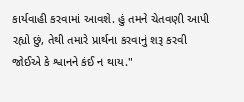કાર્યવાહી કરવામાં આવશે. હું તમને ચેતવણી આપી રહ્યો છું, તેથી તમારે પ્રાર્થના કરવાનું શરૂ કરવી જોઈએ કે શ્વાનને કંઈ ન થાય."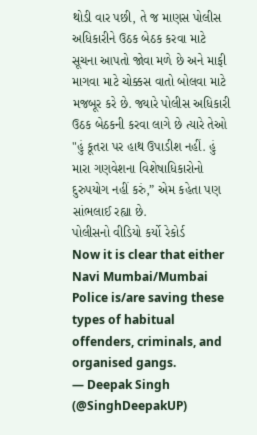થોડી વાર પછી, તે જ માણસ પોલીસ અધિકારીને ઉઠક બેઠક કરવા માટે સૂચના આપતો જોવા મળે છે અને માફી માગવા માટે ચોક્કસ વાતો બોલવા માટે મજબૂર કરે છે. જ્યારે પોલીસ અધિકારી ઉઠક બેઠકની કરવા લાગે છે ત્યારે તેઓ "હું કૂતરા પર હાથ ઉપાડીશ નહીં. હું મારા ગણવેશના વિશેષાધિકારોનો દુરુપયોગ નહીં કરું,” એમ કહેતા પણ સાંભલાઈ રહ્યા છે.
પોલીસનો વીડિયો કર્યો રેકોર્ડ
Now it is clear that either Navi Mumbai/Mumbai Police is/are saving these types of habitual offenders, criminals, and organised gangs.
— Deepak Singh (@SinghDeepakUP)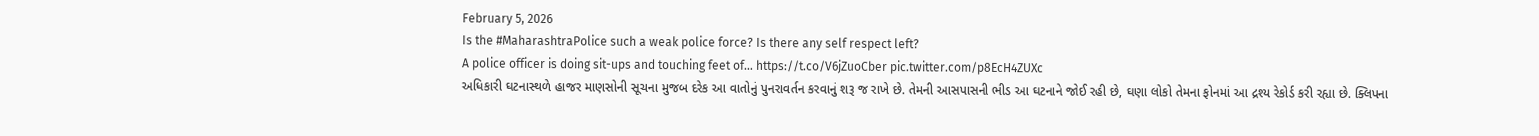February 5, 2026
Is the #MaharashtraPolice such a weak police force? Is there any self respect left?
A police officer is doing sit-ups and touching feet of… https://t.co/V6jZuoCber pic.twitter.com/p8EcH4ZUXc
અધિકારી ઘટનાસ્થળે હાજર માણસોની સૂચના મુજબ દરેક આ વાતોનું પુનરાવર્તન કરવાનું શરૂ જ રાખે છે. તેમની આસપાસની ભીડ આ ઘટનાને જોઈ રહી છે, ઘણા લોકો તેમના ફોનમાં આ દ્રશ્ય રેકોર્ડ કરી રહ્યા છે. ક્લિપના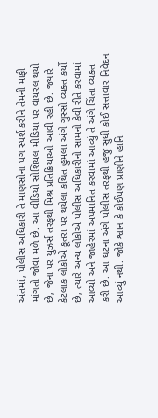અંતમાં, પોલીસ અધિકારી તે માણસોના પગ સ્પર્શ કરીને તેમની માફી માંગતો જોવા મળે છે. આ વીડિયો સોશિયલ મીડિયા પર વાયરલ થયો છે, જેના પર યુઝર્સ તરફથી મિશ્ર પ્રતિક્રિયાઓ આવી રહી છે. જ્યારે કેટલાક લોકોએ કૂતરા પર થયેલા કથિત હુમલા અંગે ગુસ્સો વ્યક્ત કર્યો છે, ત્યારે અન્ય લોકોએ પોલીસ અધિકારીનો સામનો કેવી રીતે કરવામાં આવ્યો અને જાહેરમાં અપમાનિત કરવામાં આવ્યું તે અંગે ચિંતા વ્યક્ત કરી છે. આ ઘટના અંગે પોલીસ તરફથી હજુ સુધી કોઈ સત્તાવાર નિવેદન આવ્યું નથી. જોકે શ્વાન કે કોઈપણ પ્રાણીને હાનિ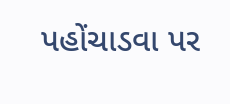પહોંચાડવા પર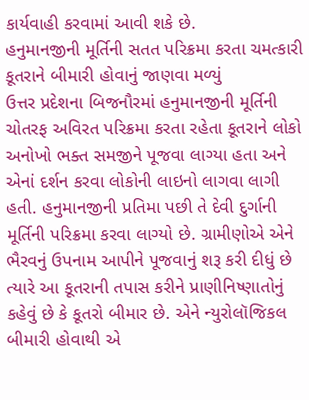કાર્યવાહી કરવામાં આવી શકે છે.
હનુમાનજીની મૂર્તિની સતત પરિક્રમા કરતા ચમત્કારી કૂતરાને બીમારી હોવાનું જાણવા મળ્યું
ઉત્તર પ્રદેશના બિજનૌરમાં હનુમાનજીની મૂર્તિની ચોતરફ અવિરત પરિક્રમા કરતા રહેતા કૂતરાને લોકો અનોખો ભક્ત સમજીને પૂજવા લાગ્યા હતા અને એનાં દર્શન કરવા લોકોની લાઇનો લાગવા લાગી હતી. હનુમાનજીની પ્રતિમા પછી તે દેવી દુર્ગાની મૂર્તિની પરિક્રમા કરવા લાગ્યો છે. ગ્રામીણોએ એને ભૈરવનું ઉપનામ આપીને પૂજવાનું શરૂ કરી દીધું છે ત્યારે આ કૂતરાની તપાસ કરીને પ્રાણીનિષ્ણાતોનું કહેવું છે કે કૂતરો બીમાર છે. એને ન્યુરોલૉજિકલ બીમારી હોવાથી એ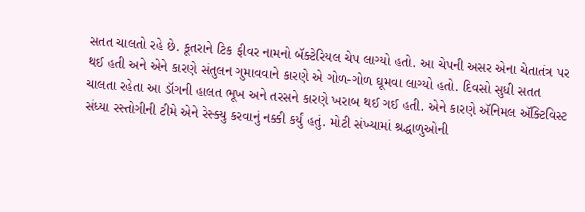સતત ચાલતો રહે છે. કૂતરાને ટિક ફીવર નામનો બૅક્ટેરિયલ ચેપ લાગ્યો હતો. આ ચેપની અસર એના ચેતાતંત્ર પર થઈ હતી અને એને કારણે સંતુલન ગુમાવવાને કારણે એ ગોળ-ગોળ ઘૂમવા લાગ્યો હતો. દિવસો સુધી સતત ચાલતા રહેતા આ ડૉગની હાલત ભૂખ અને તરસને કારણે ખરાબ થઈ ગઈ હતી. એને કારણે ઍનિમલ ઍક્ટિવિસ્ટ સંધ્યા રસ્તોગીની ટીમે એને રેસ્ક્યુ કરવાનું નક્કી કર્યું હતું. મોટી સંખ્યામાં શ્રદ્ધાળુઓની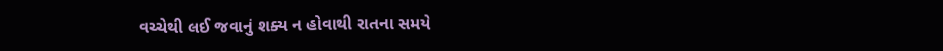વચ્ચેથી લઈ જવાનું શક્ય ન હોવાથી રાતના સમયે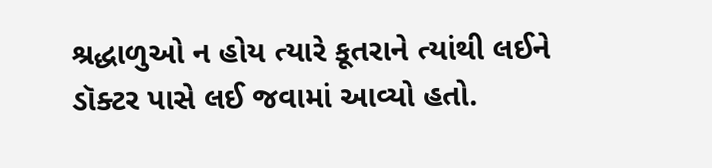શ્રદ્ધાળુઓ ન હોય ત્યારે કૂતરાને ત્યાંથી લઈને ડૉક્ટર પાસે લઈ જવામાં આવ્યો હતો.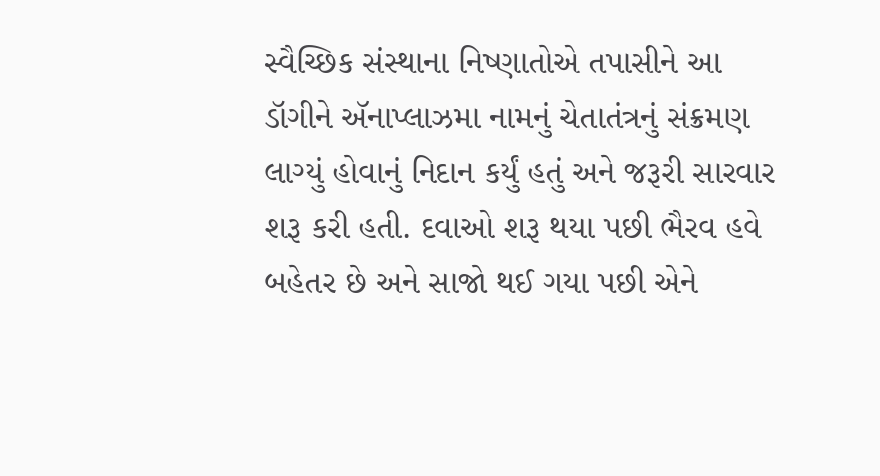સ્વૈચ્છિક સંસ્થાના નિષ્ણાતોએ તપાસીને આ ડૉગીને ઍનાપ્લાઝમા નામનું ચેતાતંત્રનું સંક્રમણ લાગ્યું હોવાનું નિદાન કર્યું હતું અને જરૂરી સારવાર શરૂ કરી હતી. દવાઓ શરૂ થયા પછી ભૈરવ હવે બહેતર છે અને સાજો થઈ ગયા પછી એને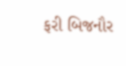ફરી બિજનૌર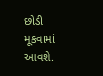છોડી મૂકવામાં આવશે.